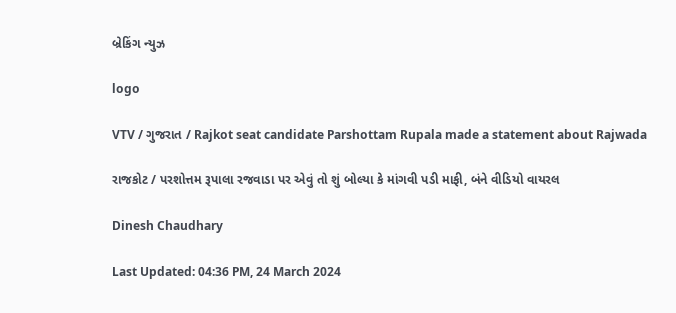બ્રેકિંગ ન્યુઝ

logo

VTV / ગુજરાત / Rajkot seat candidate Parshottam Rupala made a statement about Rajwada

રાજકોટ / પરશોત્તમ રૂપાલા રજવાડા પર એવું તો શું બોલ્યા કે માંગવી પડી માફી, બંને વીડિયો વાયરલ

Dinesh Chaudhary

Last Updated: 04:36 PM, 24 March 2024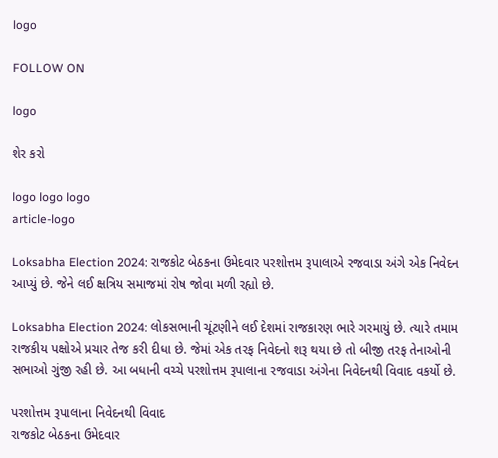logo

FOLLOW ON

logo

શેર કરો

logo logo logo
article-logo

Loksabha Election 2024: રાજકોટ બેઠકના ઉમેદવાર પરશોત્તમ રૂપાલાએ રજવાડા અંગે એક નિવેદન આપ્યું છે. જેને લઈ ક્ષત્રિય સમાજમાં રોષ જોવા મળી રહ્યો છે.

Loksabha Election 2024: લોકસભાની ચૂંટણીને લઈ દેશમાં રાજકારણ ભારે ગરમાયું છે. ત્યારે તમામ રાજકીય પક્ષોએ પ્રચાર તેજ કરી દીધા છે. જેમાં એક તરફ નિવેદનો શરૂ થયા છે તો બીજી તરફ તેનાઓની સભાઓ ગુંજી રહી છે. આ બધાની વચ્ચે પરશોત્તમ રૂપાલાના રજવાડા અંગેના નિવેદનથી વિવાદ વકર્યો છે.

પરશોત્તમ રૂપાલાના નિવેદનથી વિવાદ
રાજકોટ બેઠકના ઉમેદવાર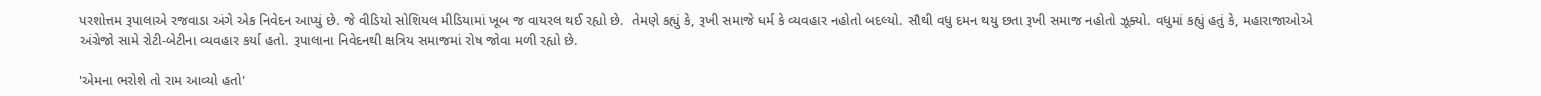પરશોત્તમ રૂપાલાએ રજવાડા અંગે એક નિવેદન આપ્યું છે. જે વીડિયો સોશિયલ મીડિયામાં ખૂબ જ વાયરલ થઈ રહ્યો છે.  તેમણે કહ્યું કે, રૂખી સમાજે ધર્મ કે વ્યવહાર નહોતો બદલ્યો. સૌથી વધુ દમન થયુ છતા રૂખી સમાજ નહોતો ઝૂક્યો. વધુમાં કહ્યું હતું કે, મહારાજાઓએ અંગ્રેજો સામે રોટી-બેટીના વ્યવહાર કર્યા હતો. રૂપાલાના નિવેદનથી ક્ષત્રિય સમાજમાં રોષ જોવા મળી રહ્યો છે.

'એમના ભરોશે તો રામ આવ્યો હતો'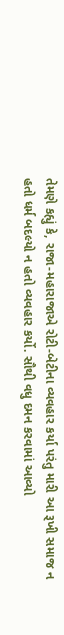તેમણે કહ્યું કે, રાજા-મહારાજાએ રોટી-બેટીના વ્યવહાર કર્યા પરંતુ મારી આ રૂખી સમાજ ન હતો ધર્મ બદલ્યો ન હતો વ્યવહાર કર્યો. સૌથી વધુ દમન કરવામાં આવ્યો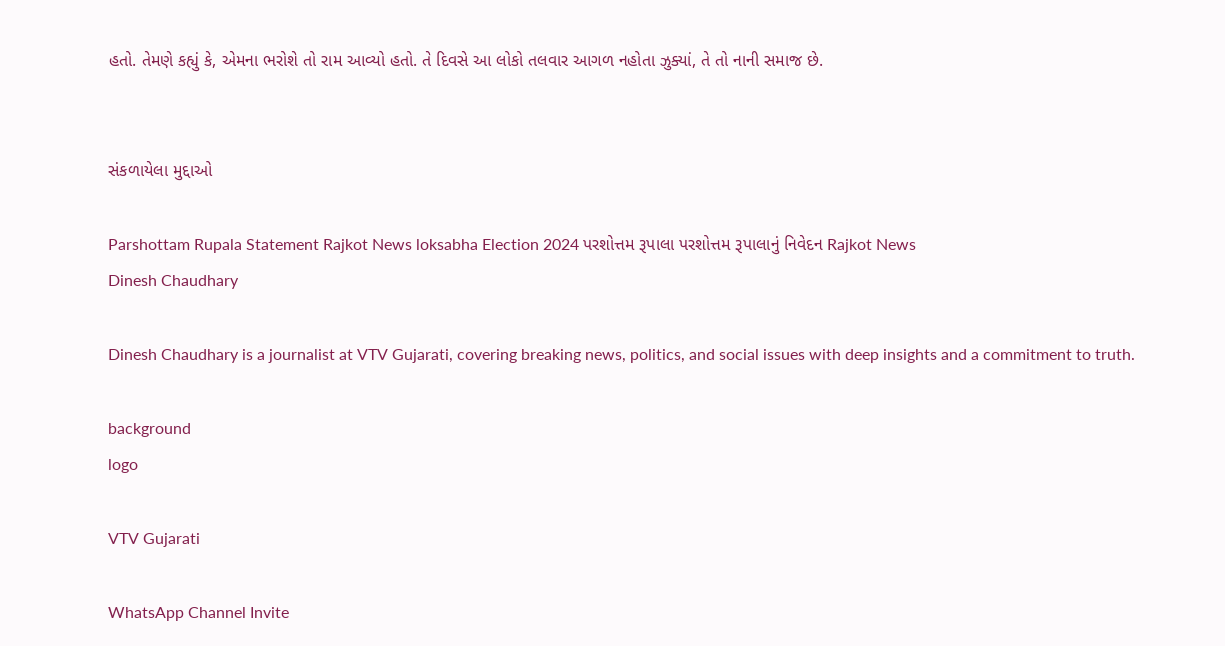હતો. તેમણે કહ્યું કે, એમના ભરોશે તો રામ આવ્યો હતો. તે દિવસે આ લોકો તલવાર આગળ નહોતા ઝુક્યાં, તે તો નાની સમાજ છે.


સંકળાયેલા મુદ્દાઓ

Parshottam Rupala Statement Rajkot News loksabha Election 2024 પરશોત્તમ રૂપાલા પરશોત્તમ રૂપાલાનું નિવેદન Rajkot News
Dinesh Chaudhary

Dinesh Chaudhary is a journalist at VTV Gujarati, covering breaking news, politics, and social issues with deep insights and a commitment to truth.

background
logo

VTV Gujarati

WhatsApp Channel Invite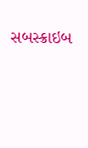સબસ્ક્રાઇબ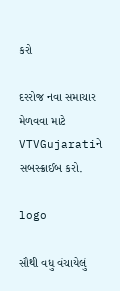કરો

દરરોજ નવા સમાચાર મેળવવા માટે VTVGujaratiને સબસ્ક્રાઈબ કરો.

logo

સૌથી વધુ વંચાયેલું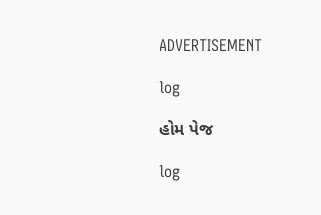ADVERTISEMENT

log

હોમ પેજ

log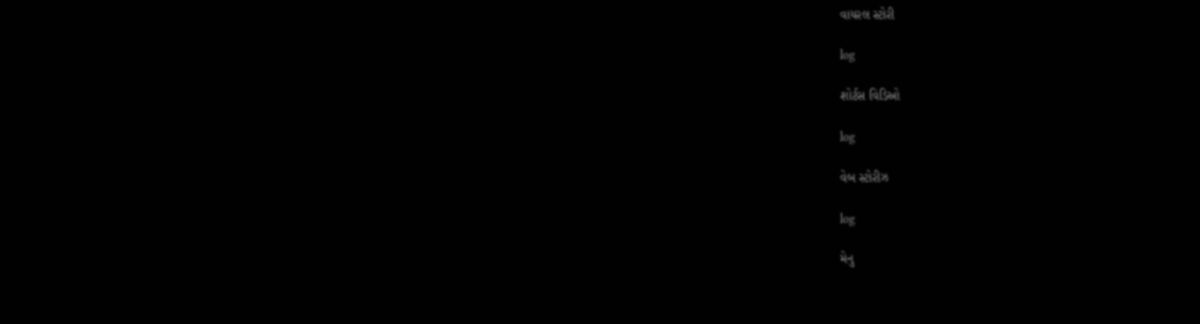વાયરલ સ્ટોરી

log

શોર્ટસ વિડિઓ

log

વેબ સ્ટોરીઝ

log

મેનુ